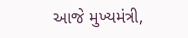આજે મુખ્યમંત્રી,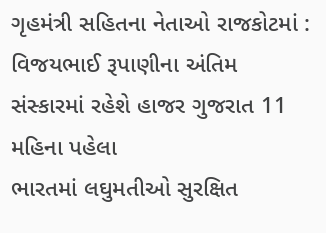ગૃહમંત્રી સહિતના નેતાઓ રાજકોટમાં : વિજયભાઈ રૂપાણીના અંતિમ સંસ્કારમાં રહેશે હાજર ગુજરાત 11 મહિના પહેલા
ભારતમાં લઘુમતીઓ સુરક્ષિત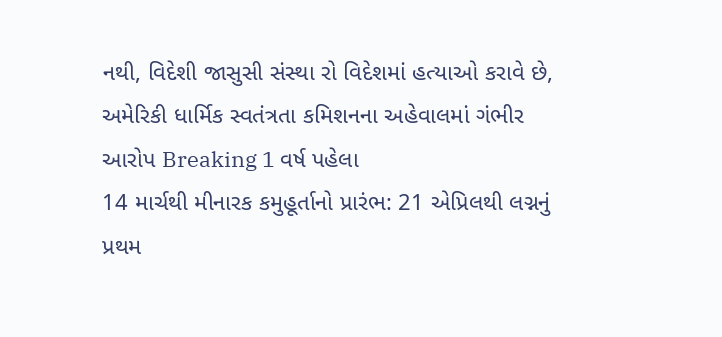નથી, વિદેશી જાસુસી સંસ્થા રો વિદેશમાં હત્યાઓ કરાવે છે, અમેરિકી ધાર્મિક સ્વતંત્રતા કમિશનના અહેવાલમાં ગંભીર આરોપ Breaking 1 વર્ષ પહેલા
14 માર્ચથી મીનારક કમુહૂર્તાનો પ્રારંભ: 21 એપ્રિલથી લગ્નનું પ્રથમ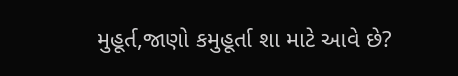મુહૂર્ત,જાણો કમુહૂર્તા શા માટે આવે છે?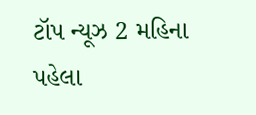ટૉપ ન્યૂઝ 2 મહિના પહેલા